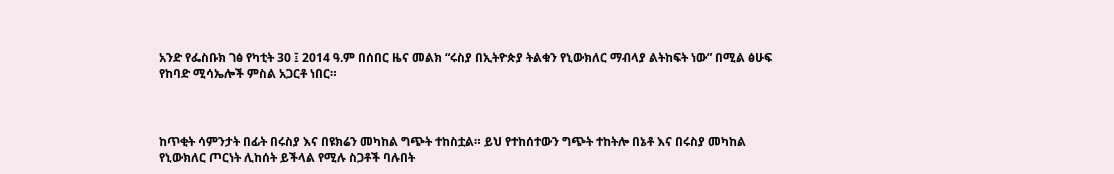አንድ የፌስቡክ ገፅ የካቲት 30 ፤ 2014 ዓ.ም በሰበር ዜና መልክ “ሩስያ በኢትዮጵያ ትልቁን የኒውክለር ማብላያ ልትከፍት ነው” በሚል ፅሁፍ የከባድ ሚሳኤሎች ምስል አጋርቶ ነበር።



ከጥቂት ሳምንታት በፊት በሩስያ እና በዩክሬን መካከል ግጭት ተከስቷል። ይህ የተከሰተውን ግጭት ተከትሎ በኔቶ እና በሩስያ መካከል የኒውክለር ጦርነት ሊከሰት ይችላል የሚሉ ስጋቶች ባሉበት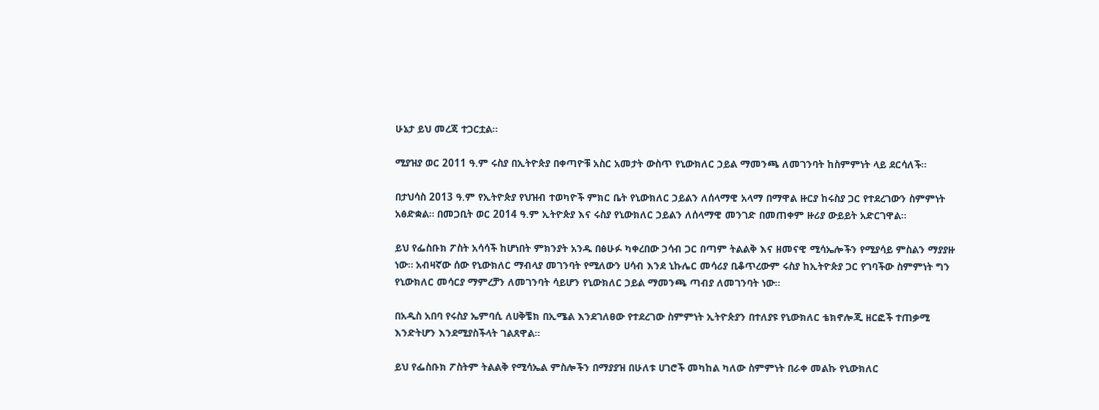ሁኔታ ይህ መረጃ ተጋርቷል።

ሚያዝያ ወር 2011 ዓ.ም ሩስያ በኢትዮጵያ በቀጣዮቹ አስር አመታት ውስጥ የኒውክለር ኃይል ማመንጫ ለመገንባት ከስምምነት ላይ ደርሳለች።

በታህሳስ 2013 ዓ.ም የኢትዮጵያ የህዝብ ተወካዮች ምክር ቤት የኒውክለር ኃይልን ለሰላማዊ አላማ በማዋል ዙርያ ከሩስያ ጋር የተደረገውን ስምምነት አፅድቋል። በመጋቢት ወር 2014 ዓ.ም ኢትዮጵያ እና ሩስያ የኒውክለር ኃይልን ለሰላማዊ መንገድ በመጠቀም ዙሪያ ውይይት አድርገዋል።

ይህ የፌስቡክ ፖስት አሳሳች ከሆነበት ምክንያት አንዱ በፅሁፉ ካቀረበው ኃሳብ ጋር በጣም ትልልቅ እና ዘመናዊ ሚሳኤሎችን የሚያሳይ ምስልን ማያያዙ ነው። አብዛኛው ሰው የኒውክለር ማብላያ መገንባት የሚለውን ሀሳብ እንደ ኒኩሌር መሳሪያ ቢቆጥረውም ሩስያ ከኢትዮጵያ ጋር የገባችው ስምምነት ግን የኒውክለር መሳርያ ማምረቻን ለመገንባት ሳይሆን የኒውክለር ኃይል ማመንጫ ጣብያ ለመገንባት ነው።

በአዲስ አበባ የሩስያ ኤምባሲ ለሀቅቼክ በኢሜል እንደገለፀው የተደረገው ስምምነት ኢትዮጵያን በተለያዩ የኒውክለር ቴክኖሎጂ ዘርፎች ተጠቃሚ እንድትሆን እንደሚያስችላት ገልጸዋል።

ይህ የፌስቡክ ፖስትም ትልልቅ የሚሳኤል ምስሎችን በማያያዝ በሁለቱ ሀገሮች መካከል ካለው ስምምነት በራቀ መልኩ የኒውክለር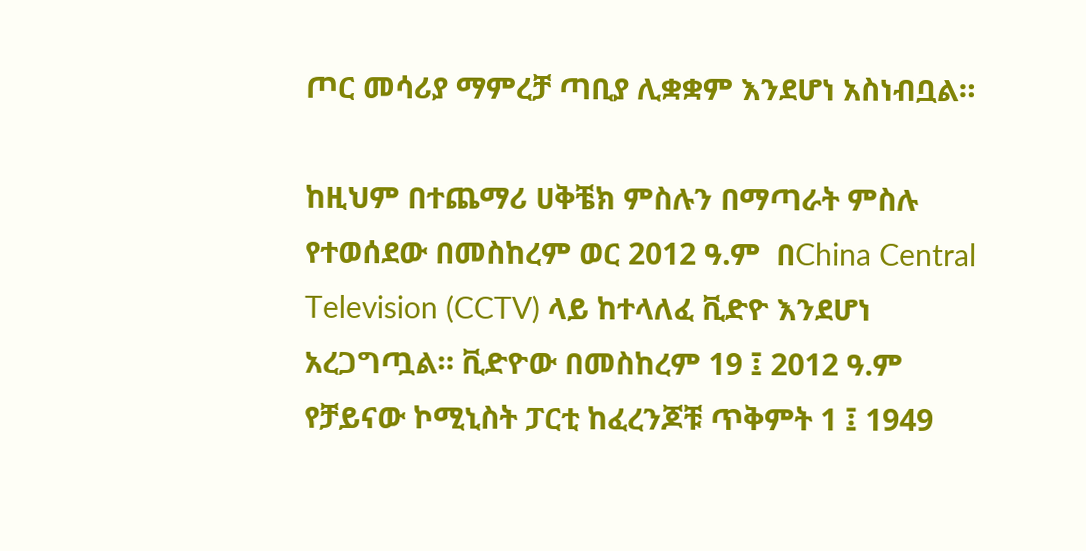ጦር መሳሪያ ማምረቻ ጣቢያ ሊቋቋም እንደሆነ አስነብቧል።

ከዚህም በተጨማሪ ሀቅቼክ ምስሉን በማጣራት ምስሉ የተወሰደው በመስከረም ወር 2012 ዓ.ም  በChina Central Television (CCTV) ላይ ከተላለፈ ቪድዮ እንደሆነ አረጋግጧል። ቪድዮው በመስከረም 19 ፤ 2012 ዓ.ም የቻይናው ኮሚኒስት ፓርቲ ከፈረንጆቹ ጥቅምት 1 ፤ 1949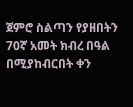ጀምሮ ስልጣን የያዘበትን 70ኛ አመት ክብረ በዓል በሚያከብርበት ቀን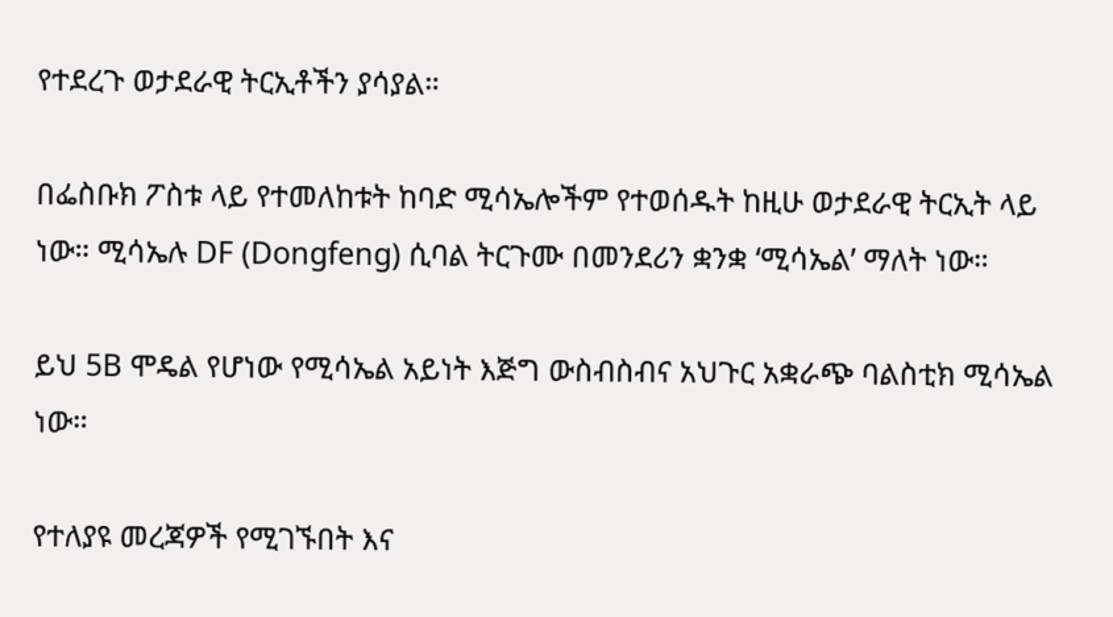የተደረጉ ወታደራዊ ትርኢቶችን ያሳያል።

በፌስቡክ ፖስቱ ላይ የተመለከቱት ከባድ ሚሳኤሎችም የተወሰዱት ከዚሁ ወታደራዊ ትርኢት ላይ ነው። ሚሳኤሉ DF (Dongfeng) ሲባል ትርጉሙ በመንደሪን ቋንቋ ‘ሚሳኤል’ ማለት ነው።

ይህ 5B ሞዴል የሆነው የሚሳኤል አይነት እጅግ ውስብስብና አህጉር አቋራጭ ባልስቲክ ሚሳኤል ነው።

የተለያዩ መረጃዎች የሚገኙበት እና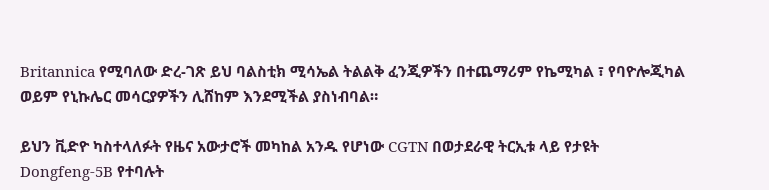Britannica የሚባለው ድረ-ገጽ ይህ ባልስቲክ ሚሳኤል ትልልቅ ፈንጂዎችን በተጨማሪም የኬሚካል ፣ የባዮሎጂካል ወይም የኒኩሌር መሳርያዎችን ሊሸከም እንደሚችል ያስነብባል።

ይህን ቪድዮ ካስተላለፉት የዜና አውታሮች መካከል አንዱ የሆነው CGTN በወታደራዊ ትርኢቱ ላይ የታዩት Dongfeng-5B የተባሉት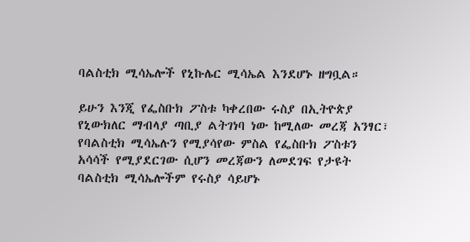ባልስቲክ ሚሳኤሎች የኒኩሌር ሚሳኤል እንደሆኑ ዘግቧል።

ይሁን እንጂ የፌስቡክ ፖስቱ ካቀረበው ሩስያ በኢትዮጵያ የኒውክለር ማብላያ ጣቢያ ልትገነባ ነው ከሚለው መረጃ አንፃር፣ የባልስቲክ ሚሳኤሉን የሚያሳየው ምስል የፌስቡክ ፖስቱን አሳሳች የሚያደርገው ሲሆን መረጃውን ለመደገፍ የታዩት ባልስቲክ ሚሳኤሎችም የሩስያ ሳይሆኑ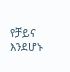የቻይና እንደሆኑ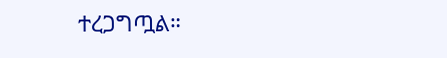ተረጋግጧል።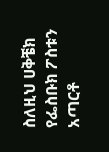ስለዚህ ሀቅቼክ የፌስቡክ ፖስቱን አጣርቶ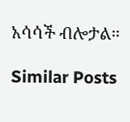አሳሳች ብሎታል።

Similar Posts